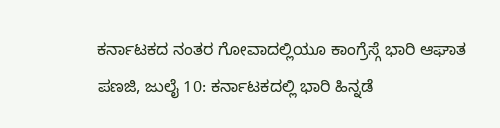ಕರ್ನಾಟಕದ ನಂತರ ಗೋವಾದಲ್ಲಿಯೂ ಕಾಂಗ್ರೆಸ್ಗೆ ಭಾರಿ ಆಘಾತ
ಪಣಜಿ, ಜುಲೈ 10: ಕರ್ನಾಟಕದಲ್ಲಿ ಭಾರಿ ಹಿನ್ನಡೆ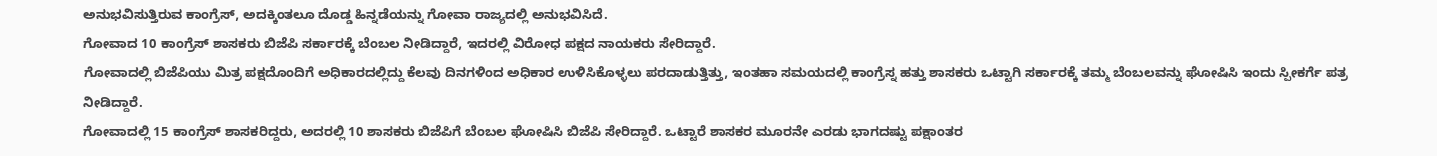ಅನುಭವಿಸುತ್ತಿರುವ ಕಾಂಗ್ರೆಸ್, ಅದಕ್ಕಿಂತಲೂ ದೊಡ್ಡ ಹಿನ್ನಡೆಯನ್ನು ಗೋವಾ ರಾಜ್ಯದಲ್ಲಿ ಅನುಭವಿಸಿದೆ.
ಗೋವಾದ 10 ಕಾಂಗ್ರೆಸ್ ಶಾಸಕರು ಬಿಜೆಪಿ ಸರ್ಕಾರಕ್ಕೆ ಬೆಂಬಲ ನೀಡಿದ್ದಾರೆ, ಇದರಲ್ಲಿ ವಿರೋಧ ಪಕ್ಷದ ನಾಯಕರು ಸೇರಿದ್ದಾರೆ.
ಗೋವಾದಲ್ಲಿ ಬಿಜೆಪಿಯು ಮಿತ್ರ ಪಕ್ಷದೊಂದಿಗೆ ಅಧಿಕಾರದಲ್ಲಿದ್ದು ಕೆಲವು ದಿನಗಳಿಂದ ಅಧಿಕಾರ ಉಳಿಸಿಕೊಳ್ಳಲು ಪರದಾಡುತ್ತಿತ್ತು, ಇಂತಹಾ ಸಮಯದಲ್ಲಿ ಕಾಂಗ್ರೆಸ್ನ ಹತ್ತು ಶಾಸಕರು ಒಟ್ಟಾಗಿ ಸರ್ಕಾರಕ್ಕೆ ತಮ್ಮ ಬೆಂಬಲವನ್ನು ಘೋಷಿಸಿ ಇಂದು ಸ್ಪೀಕರ್ಗೆ ಪತ್ರ ನೀಡಿದ್ದಾರೆ.
ಗೋವಾದಲ್ಲಿ 15 ಕಾಂಗ್ರೆಸ್ ಶಾಸಕರಿದ್ದರು, ಅದರಲ್ಲಿ 10 ಶಾಸಕರು ಬಿಜೆಪಿಗೆ ಬೆಂಬಲ ಘೋಷಿಸಿ ಬಿಜೆಪಿ ಸೇರಿದ್ದಾರೆ. ಒಟ್ಟಾರೆ ಶಾಸಕರ ಮೂರನೇ ಎರಡು ಭಾಗದಷ್ಟು ಪಕ್ಷಾಂತರ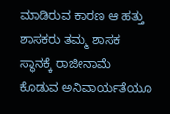ಮಾಡಿರುವ ಕಾರಣ ಆ ಹತ್ತು ಶಾಸಕರು ತಮ್ಮ ಶಾಸಕ ಸ್ಥಾನಕ್ಕೆ ರಾಜೀನಾಮೆ ಕೊಡುವ ಅನಿವಾರ್ಯತೆಯೂ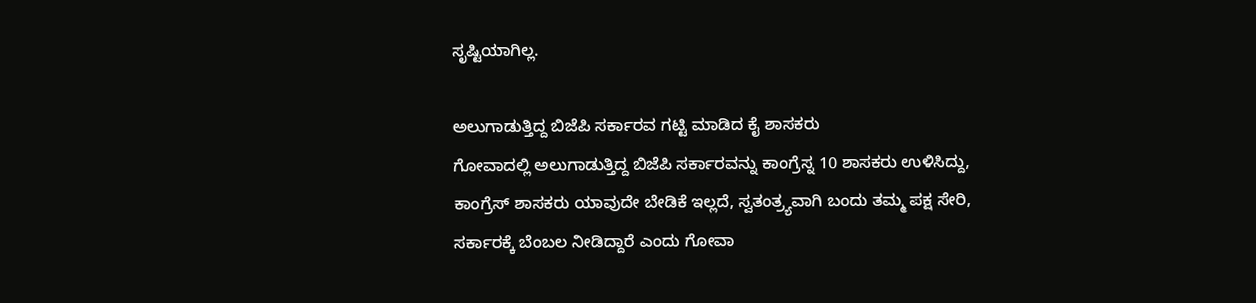ಸೃಷ್ಟಿಯಾಗಿಲ್ಲ.

ಅಲುಗಾಡುತ್ತಿದ್ದ ಬಿಜೆಪಿ ಸರ್ಕಾರವ ಗಟ್ಟಿ ಮಾಡಿದ ಕೈ ಶಾಸಕರು
ಗೋವಾದಲ್ಲಿ ಅಲುಗಾಡುತ್ತಿದ್ದ ಬಿಜೆಪಿ ಸರ್ಕಾರವನ್ನು ಕಾಂಗ್ರೆಸ್ನ 10 ಶಾಸಕರು ಉಳಿಸಿದ್ದು, ಕಾಂಗ್ರೆಸ್ ಶಾಸಕರು ಯಾವುದೇ ಬೇಡಿಕೆ ಇಲ್ಲದೆ, ಸ್ವತಂತ್ರ್ಯವಾಗಿ ಬಂದು ತಮ್ಮ ಪಕ್ಷ ಸೇರಿ, ಸರ್ಕಾರಕ್ಕೆ ಬೆಂಬಲ ನೀಡಿದ್ದಾರೆ ಎಂದು ಗೋವಾ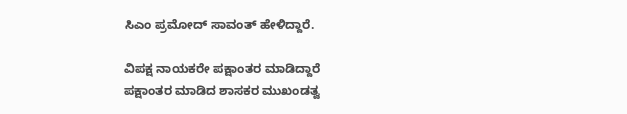ಸಿಎಂ ಪ್ರಮೋದ್ ಸಾವಂತ್ ಹೇಳಿದ್ದಾರೆ.

ವಿಪಕ್ಷ ನಾಯಕರೇ ಪಕ್ಷಾಂತರ ಮಾಡಿದ್ದಾರೆ
ಪಕ್ಷಾಂತರ ಮಾಡಿದ ಶಾಸಕರ ಮುಖಂಡತ್ವ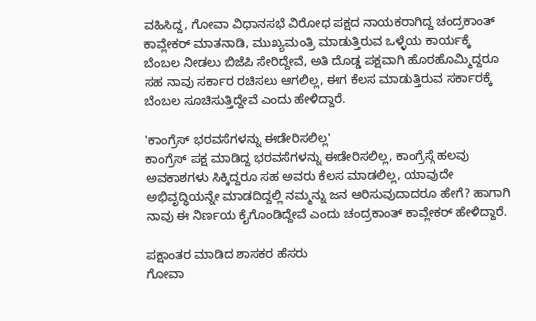ವಹಿಸಿದ್ದ, ಗೋವಾ ವಿಧಾನಸಭೆ ವಿರೋಧ ಪಕ್ಷದ ನಾಯಕರಾಗಿದ್ದ ಚಂದ್ರಕಾಂತ್ ಕಾವ್ಲೇಕರ್ ಮಾತನಾಡಿ, ಮುಖ್ಯಮಂತ್ರಿ ಮಾಡುತ್ತಿರುವ ಒಳ್ಳೆಯ ಕಾರ್ಯಕ್ಕೆ ಬೆಂಬಲ ನೀಡಲು ಬಿಜೆಪಿ ಸೇರಿದ್ದೇವೆ, ಅತಿ ದೊಡ್ಡ ಪಕ್ಷವಾಗಿ ಹೊರಹೊಮ್ಮಿದ್ದರೂ ಸಹ ನಾವು ಸರ್ಕಾರ ರಚಿಸಲು ಆಗಲಿಲ್ಲ, ಈಗ ಕೆಲಸ ಮಾಡುತ್ತಿರುವ ಸರ್ಕಾರಕ್ಕೆ ಬೆಂಬಲ ಸೂಚಿಸುತ್ತಿದ್ದೇವೆ ಎಂದು ಹೇಳಿದ್ದಾರೆ.

'ಕಾಂಗ್ರೆಸ್ ಭರವಸೆಗಳನ್ನು ಈಡೇರಿಸಲಿಲ್ಲ'
ಕಾಂಗ್ರೆಸ್ ಪಕ್ಷ ಮಾಡಿದ್ದ ಭರವಸೆಗಳನ್ನು ಈಡೇರಿಸಲಿಲ್ಲ, ಕಾಂಗ್ರೆಸ್ಗೆ ಹಲವು ಅವಕಾಶಗಳು ಸಿಕ್ಕಿದ್ದರೂ ಸಹ ಅವರು ಕೆಲಸ ಮಾಡಲಿಲ್ಲ, ಯಾವುದೇ ಅಭಿವೃದ್ಧಿಯನ್ನೇ ಮಾಡದಿದ್ದಲ್ಲಿ ನಮ್ಮನ್ನು ಜನ ಆರಿಸುವುದಾದರೂ ಹೇಗೆ? ಹಾಗಾಗಿ ನಾವು ಈ ನಿರ್ಣಯ ಕೈಗೊಂಡಿದ್ದೇವೆ ಎಂದು ಚಂದ್ರಕಾಂತ್ ಕಾವ್ಲೇಕರ್ ಹೇಳಿದ್ದಾರೆ.

ಪಕ್ಷಾಂತರ ಮಾಡಿದ ಶಾಸಕರ ಹೆಸರು
ಗೋವಾ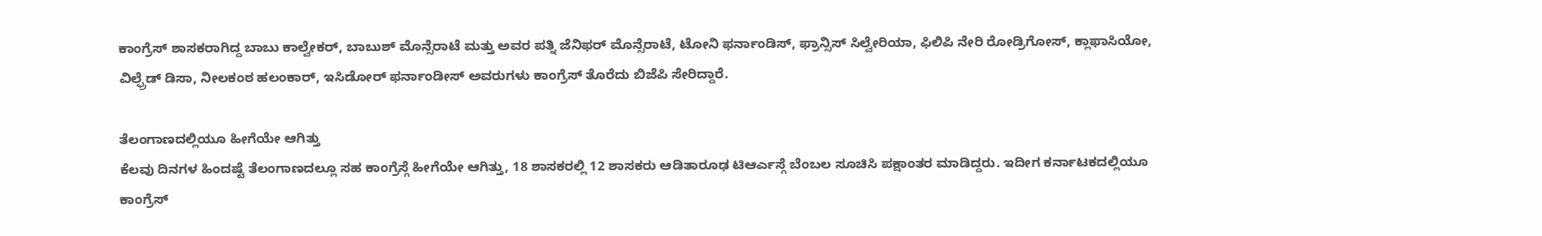ಕಾಂಗ್ರೆಸ್ ಶಾಸಕರಾಗಿದ್ದ ಬಾಬು ಕಾಲ್ವೇಕರ್, ಬಾಬುಶ್ ಮೊನ್ಸೆರಾಟೆ ಮತ್ತು ಅವರ ಪತ್ನಿ ಜೆನಿಫರ್ ಮೊನ್ಸೆರಾಟೆ, ಟೋನಿ ಫರ್ನಾಂಡಿಸ್, ಫ್ರಾನ್ಸಿಸ್ ಸಿಲ್ವೇರಿಯಾ, ಫಿಲಿಪಿ ನೇರಿ ರೋಡ್ರಿಗೋಸ್, ಕ್ಲಾಫಾಸಿಯೋ, ವಿಲ್ಫ್ರೆಡ್ ಡಿಸಾ, ನೀಲಕಂಠ ಹಲಂಕಾರ್, ಇಸಿಡೋರ್ ಫರ್ನಾಂಡೀಸ್ ಅವರುಗಳು ಕಾಂಗ್ರೆಸ್ ತೊರೆದು ಬಿಜೆಪಿ ಸೇರಿದ್ದಾರೆ.

ತೆಲಂಗಾಣದಲ್ಲಿಯೂ ಹೀಗೆಯೇ ಆಗಿತ್ತು
ಕೆಲವು ದಿನಗಳ ಹಿಂದಷ್ಟೆ ತೆಲಂಗಾಣದಲ್ಲೂ ಸಹ ಕಾಂಗ್ರೆಸ್ಗೆ ಹೀಗೆಯೇ ಆಗಿತ್ತು, 18 ಶಾಸಕರಲ್ಲಿ 12 ಶಾಸಕರು ಆಡಿತಾರೂಢ ಟಿಆರ್ಎಸ್ಗೆ ಬೆಂಬಲ ಸೂಚಿಸಿ ಪಕ್ಷಾಂತರ ಮಾಡಿದ್ದರು. ಇದೀಗ ಕರ್ನಾಟಕದಲ್ಲಿಯೂ ಕಾಂಗ್ರೆಸ್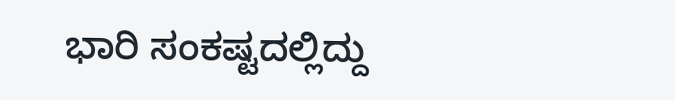ಭಾರಿ ಸಂಕಷ್ಟದಲ್ಲಿದ್ದು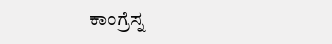ಕಾಂಗ್ರೆಸ್ನ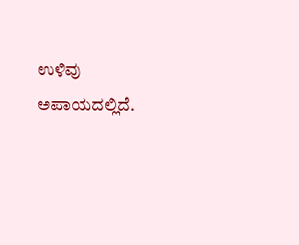ಉಳಿವು ಅಪಾಯದಲ್ಲಿದೆ.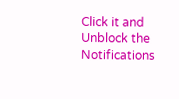Click it and Unblock the Notifications